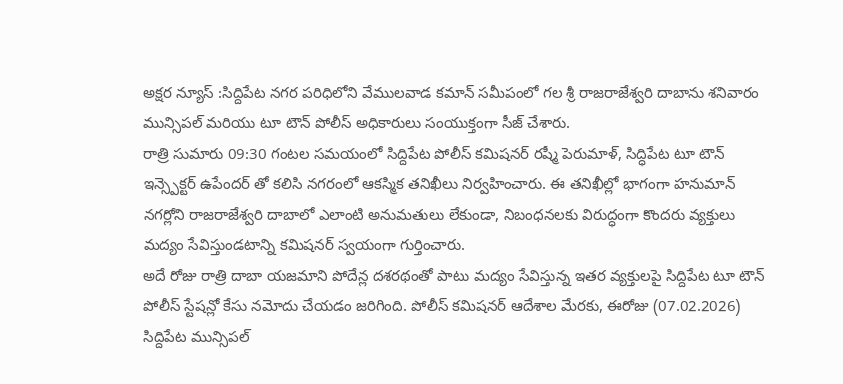అక్షర న్యూస్ :సిద్దిపేట నగర పరిధిలోని వేములవాడ కమాన్ సమీపంలో గల శ్రీ రాజరాజేశ్వరి దాబాను శనివారం మున్సిపల్ మరియు టూ టౌన్ పోలీస్ అధికారులు సంయుక్తంగా సీజ్ చేశారు.
రాత్రి సుమారు 09:30 గంటల సమయంలో సిద్దిపేట పోలీస్ కమిషనర్ రష్మీ పెరుమాళ్, సిద్ధిపేట టూ టౌన్ ఇన్స్పెక్టర్ ఉపేందర్ తో కలిసి నగరంలో ఆకస్మిక తనిఖీలు నిర్వహించారు. ఈ తనిఖీల్లో భాగంగా హనుమాన్ నగర్లోని రాజరాజేశ్వరి దాబాలో ఎలాంటి అనుమతులు లేకుండా, నిబంధనలకు విరుద్ధంగా కొందరు వ్యక్తులు మద్యం సేవిస్తుండటాన్ని కమిషనర్ స్వయంగా గుర్తించారు.
అదే రోజు రాత్రి దాబా యజమాని పోదేన్ల దశరథంతో పాటు మద్యం సేవిస్తున్న ఇతర వ్యక్తులపై సిద్దిపేట టూ టౌన్ పోలీస్ స్టేషన్లో కేసు నమోదు చేయడం జరిగింది. పోలీస్ కమిషనర్ ఆదేశాల మేరకు, ఈరోజు (07.02.2026) సిద్దిపేట మున్సిపల్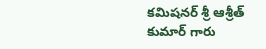కమిషనర్ శ్రీ ఆశ్రీత్ కుమార్ గారు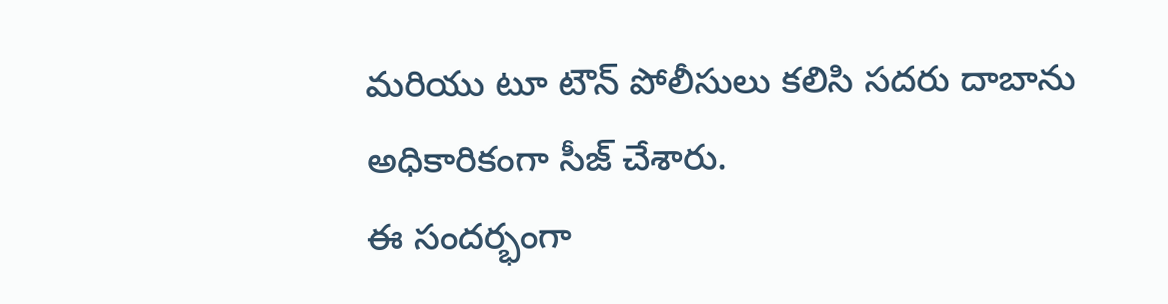మరియు టూ టౌన్ పోలీసులు కలిసి సదరు దాబాను అధికారికంగా సీజ్ చేశారు.
ఈ సందర్భంగా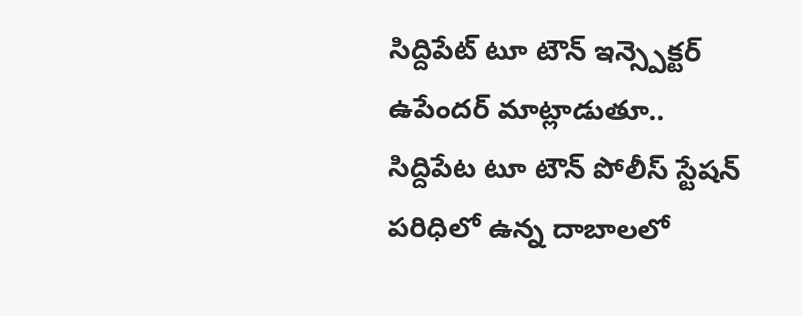సిద్దిపేట్ టూ టౌన్ ఇన్స్పెక్టర్ ఉపేందర్ మాట్లాడుతూ.. సిద్దిపేట టూ టౌన్ పోలీస్ స్టేషన్ పరిధిలో ఉన్న దాబాలలో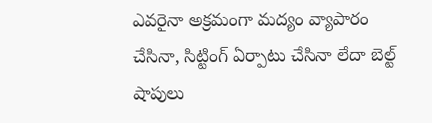ఎవరైనా అక్రమంగా మద్యం వ్యాపారం చేసినా, సిట్టింగ్ ఏర్పాటు చేసినా లేదా బెల్ట్ షాపులు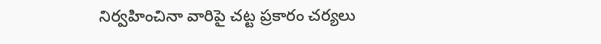నిర్వహించినా వారిపై చట్ట ప్రకారం చర్యలు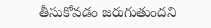తీసుకోవడం జరుగుతుందని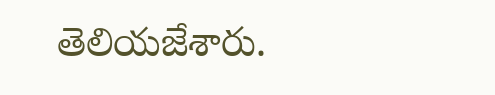తెలియజేశారు.